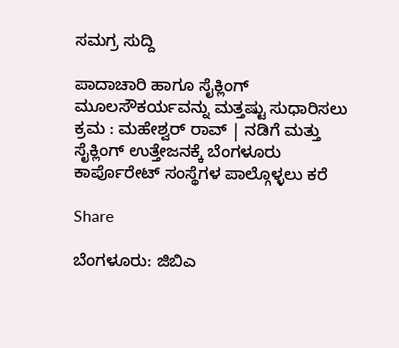ಸಮಗ್ರ ಸುದ್ದಿ

ಪಾದಾಚಾರಿ ಹಾಗೂ ಸೈಕ್ಲಿಂಗ್ ಮೂಲಸೌಕರ್ಯವನ್ನು ಮತ್ತಷ್ಟು ಸುಧಾರಿಸಲು ಕ್ರಮ : ಮಹೇಶ್ವರ್ ರಾವ್ | ನಡಿಗೆ ಮತ್ತು ಸೈಕ್ಲಿಂಗ್ ಉತ್ತೇಜನಕ್ಕೆ ಬೆಂಗಳೂರು ಕಾರ್ಪೊರೇಟ್ ಸಂಸ್ಥೆಗಳ ಪಾಲ್ಗೊಳ್ಳಲು ಕರೆ

Share

ಬೆಂಗಳೂರು: ಜಿಬಿಎ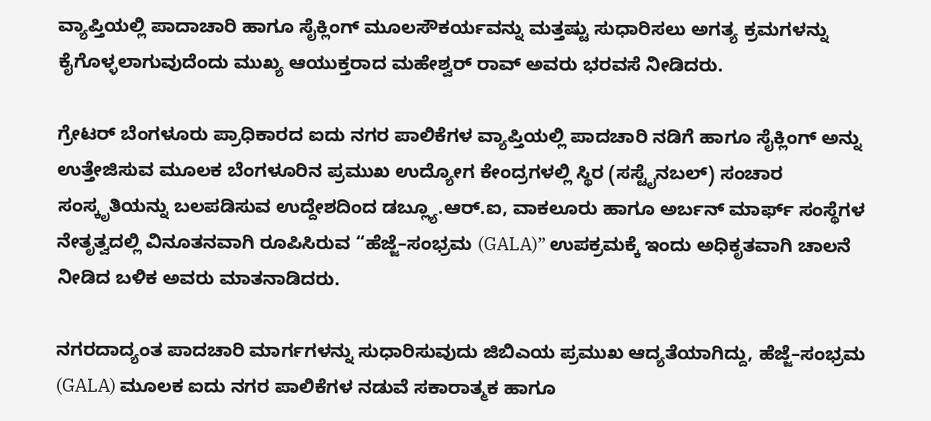ವ್ಯಾಪ್ತಿಯಲ್ಲಿ ಪಾದಾಚಾರಿ ಹಾಗೂ ಸೈಕ್ಲಿಂಗ್ ಮೂಲಸೌಕರ್ಯವನ್ನು ಮತ್ತಷ್ಟು ಸುಧಾರಿಸಲು ಅಗತ್ಯ ಕ್ರಮಗಳನ್ನು ಕೈಗೊಳ್ಳಲಾಗುವುದೆಂದು ಮುಖ್ಯ ಆಯುಕ್ತರಾದ ಮಹೇಶ್ವರ್ ರಾವ್ ಅವರು ಭರವಸೆ ನೀಡಿದರು.

ಗ್ರೇಟರ್ ಬೆಂಗಳೂರು ಪ್ರಾಧಿಕಾರದ ಐದು ನಗರ ಪಾಲಿಕೆಗಳ ವ್ಯಾಪ್ತಿಯಲ್ಲಿ ಪಾದಚಾರಿ ನಡಿಗೆ ಹಾಗೂ ಸೈಕ್ಲಿಂಗ್‌ ಅನ್ನು ಉತ್ತೇಜಿಸುವ ಮೂಲಕ ಬೆಂಗಳೂರಿನ ಪ್ರಮುಖ ಉದ್ಯೋಗ ಕೇಂದ್ರಗಳಲ್ಲಿ ಸ್ಥಿರ (ಸಸ್ಟೈನಬಲ್) ಸಂಚಾರ ಸಂಸ್ಕೃತಿಯನ್ನು ಬಲಪಡಿಸುವ ಉದ್ದೇಶದಿಂದ ಡಬ್ಲ್ಯೂ.ಆರ್‌.ಐ, ವಾಕಲೂರು ಹಾಗೂ ಅರ್ಬನ್ ಮಾರ್ಫ್ ಸಂಸ್ಥೆಗಳ ನೇತೃತ್ವದಲ್ಲಿ ವಿನೂತನವಾಗಿ ರೂಪಿಸಿರುವ “ಹೆಜ್ಜೆ–ಸಂಭ್ರಮ (GALA)” ಉಪಕ್ರಮಕ್ಕೆ ಇಂದು ಅಧಿಕೃತವಾಗಿ ಚಾಲನೆ ನೀಡಿದ ಬಳಿಕ ಅವರು ಮಾತನಾಡಿದರು.

ನಗರದಾದ್ಯಂತ ಪಾದಚಾರಿ ಮಾರ್ಗಗಳನ್ನು ಸುಧಾರಿಸುವುದು ಜಿಬಿಎಯ ಪ್ರಮುಖ ಆದ್ಯತೆಯಾಗಿದ್ದು, ಹೆಜ್ಜೆ–ಸಂಭ್ರಮ (GALA) ಮೂಲಕ ಐದು ನಗರ ಪಾಲಿಕೆಗಳ ನಡುವೆ ಸಕಾರಾತ್ಮಕ ಹಾಗೂ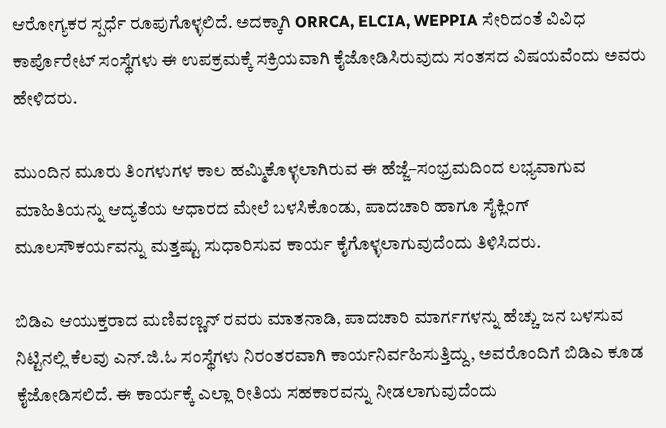ಆರೋಗ್ಯಕರ ಸ್ಪರ್ಧೆ ರೂಪುಗೊಳ್ಳಲಿದೆ. ಅದಕ್ಕಾಗಿ ORRCA, ELCIA, WEPPIA ಸೇರಿದಂತೆ ವಿವಿಧ ಕಾರ್ಪೊರೇಟ್ ಸಂಸ್ಥೆಗಳು ಈ ಉಪಕ್ರಮಕ್ಕೆ ಸಕ್ರಿಯವಾಗಿ ಕೈಜೋಡಿಸಿರುವುದು ಸಂತಸದ ವಿಷಯವೆಂದು ಅವರು ಹೇಳಿದರು.

ಮುಂದಿನ ಮೂರು ತಿಂಗಳುಗಳ ಕಾಲ ಹಮ್ಮಿಕೊಳ್ಳಲಾಗಿರುವ ಈ ಹೆಜ್ಜೆ–ಸಂಭ್ರಮದಿಂದ ಲಭ್ಯವಾಗುವ ಮಾಹಿತಿಯನ್ನು ಆದ್ಯತೆಯ ಆಧಾರದ ಮೇಲೆ ಬಳಸಿಕೊಂಡು, ಪಾದಚಾರಿ ಹಾಗೂ ಸೈಕ್ಲಿಂಗ್ ಮೂಲಸೌಕರ್ಯವನ್ನು ಮತ್ತಷ್ಟು ಸುಧಾರಿಸುವ ಕಾರ್ಯ ಕೈಗೊಳ್ಳಲಾಗುವುದೆಂದು ತಿಳಿಸಿದರು.

ಬಿಡಿಎ ಆಯುಕ್ತರಾದ ಮಣಿವಣ್ಣನ್ ರವರು ಮಾತನಾಡಿ, ಪಾದಚಾರಿ ಮಾರ್ಗಗಳನ್ನು ಹೆಚ್ಚು ಜನ ಬಳಸುವ ನಿಟ್ಟಿನಲ್ಲಿ ಕೆಲವು ಎನ್‌.ಜಿ.ಓ ಸಂಸ್ಥೆಗಳು ನಿರಂತರವಾಗಿ ಕಾರ್ಯನಿರ್ವಹಿಸುತ್ತಿದ್ದು, ಅವರೊಂದಿಗೆ ಬಿಡಿಎ ಕೂಡ ಕೈಜೋಡಿಸಲಿದೆ. ಈ ಕಾರ್ಯಕ್ಕೆ ಎಲ್ಲಾ ರೀತಿಯ ಸಹಕಾರವನ್ನು ನೀಡಲಾಗುವುದೆಂದು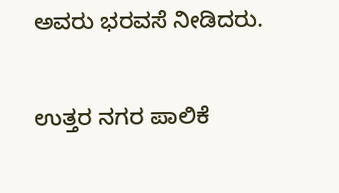ಅವರು ಭರವಸೆ ನೀಡಿದರು.

ಉತ್ತರ ನಗರ ಪಾಲಿಕೆ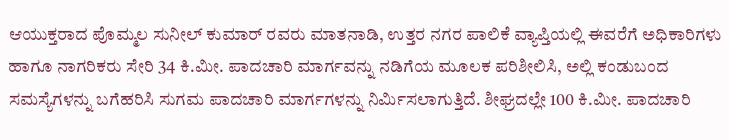ಆಯುಕ್ತರಾದ ಪೊಮ್ಮಲ ಸುನೀಲ್ ಕುಮಾರ್ ರವರು ಮಾತನಾಡಿ, ಉತ್ತರ ನಗರ ಪಾಲಿಕೆ ವ್ಯಾಪ್ತಿಯಲ್ಲಿ ಈವರೆಗೆ ಅಧಿಕಾರಿಗಳು ಹಾಗೂ ನಾಗರಿಕರು ಸೇರಿ 34 ಕಿ.ಮೀ. ಪಾದಚಾರಿ ಮಾರ್ಗವನ್ನು ನಡಿಗೆಯ ಮೂಲಕ ಪರಿಶೀಲಿಸಿ, ಅಲ್ಲಿ ಕಂಡುಬಂದ ಸಮಸ್ಯೆಗಳನ್ನು ಬಗೆಹರಿಸಿ ಸುಗಮ ಪಾದಚಾರಿ ಮಾರ್ಗಗಳನ್ನು ನಿರ್ಮಿಸಲಾಗುತ್ತಿದೆ. ಶೀಘ್ರದಲ್ಲೇ 100 ಕಿ.ಮೀ. ಪಾದಚಾರಿ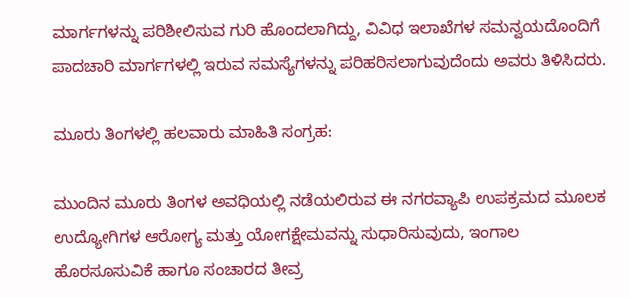ಮಾರ್ಗಗಳನ್ನು ಪರಿಶೀಲಿಸುವ ಗುರಿ ಹೊಂದಲಾಗಿದ್ದು, ವಿವಿಧ ಇಲಾಖೆಗಳ ಸಮನ್ವಯದೊಂದಿಗೆ ಪಾದಚಾರಿ ಮಾರ್ಗಗಳಲ್ಲಿ ಇರುವ ಸಮಸ್ಯೆಗಳನ್ನು ಪರಿಹರಿಸಲಾಗುವುದೆಂದು ಅವರು ತಿಳಿಸಿದರು.

ಮೂರು ತಿಂಗಳಲ್ಲಿ ಹಲವಾರು ಮಾಹಿತಿ ಸಂಗ್ರಹ:

ಮುಂದಿನ ಮೂರು ತಿಂಗಳ ಅವಧಿಯಲ್ಲಿ ನಡೆಯಲಿರುವ ಈ ನಗರವ್ಯಾಪಿ ಉಪಕ್ರಮದ ಮೂಲಕ ಉದ್ಯೋಗಿಗಳ ಆರೋಗ್ಯ ಮತ್ತು ಯೋಗಕ್ಷೇಮವನ್ನು ಸುಧಾರಿಸುವುದು, ಇಂಗಾಲ ಹೊರಸೂಸುವಿಕೆ ಹಾಗೂ ಸಂಚಾರದ ತೀವ್ರ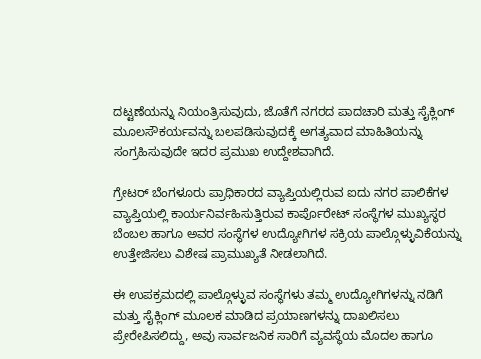ದಟ್ಟಣೆಯನ್ನು ನಿಯಂತ್ರಿಸುವುದು, ಜೊತೆಗೆ ನಗರದ ಪಾದಚಾರಿ ಮತ್ತು ಸೈಕ್ಲಿಂಗ್ ಮೂಲಸೌಕರ್ಯವನ್ನು ಬಲಪಡಿಸುವುದಕ್ಕೆ ಅಗತ್ಯವಾದ ಮಾಹಿತಿಯನ್ನು ಸಂಗ್ರಹಿಸುವುದೇ ಇದರ ಪ್ರಮುಖ ಉದ್ದೇಶವಾಗಿದೆ.

ಗ್ರೇಟರ್ ಬೆಂಗಳೂರು ಪ್ರಾಧಿಕಾರದ ವ್ಯಾಪ್ತಿಯಲ್ಲಿರುವ ಐದು ನಗರ ಪಾಲಿಕೆಗಳ ವ್ಯಾಪ್ತಿಯಲ್ಲಿ ಕಾರ್ಯನಿರ್ವಹಿಸುತ್ತಿರುವ ಕಾರ್ಪೊರೇಟ್ ಸಂಸ್ಥೆಗಳ ಮುಖ್ಯಸ್ಥರ ಬೆಂಬಲ ಹಾಗೂ ಅವರ ಸಂಸ್ಥೆಗಳ ಉದ್ಯೋಗಿಗಳ ಸಕ್ರಿಯ ಪಾಲ್ಗೊಳ್ಳುವಿಕೆಯನ್ನು ಉತ್ತೇಜಿಸಲು ವಿಶೇಷ ಪ್ರಾಮುಖ್ಯತೆ ನೀಡಲಾಗಿದೆ.

ಈ ಉಪಕ್ರಮದಲ್ಲಿ ಪಾಲ್ಗೊಳ್ಳುವ ಸಂಸ್ಥೆಗಳು ತಮ್ಮ ಉದ್ಯೋಗಿಗಳನ್ನು ನಡಿಗೆ ಮತ್ತು ಸೈಕ್ಲಿಂಗ್ ಮೂಲಕ ಮಾಡಿದ ಪ್ರಯಾಣಗಳನ್ನು ದಾಖಲಿಸಲು ಪ್ರೇರೇಪಿಸಲಿದ್ದು, ಅವು ಸಾರ್ವಜನಿಕ ಸಾರಿಗೆ ವ್ಯವಸ್ಥೆಯ ಮೊದಲ ಹಾಗೂ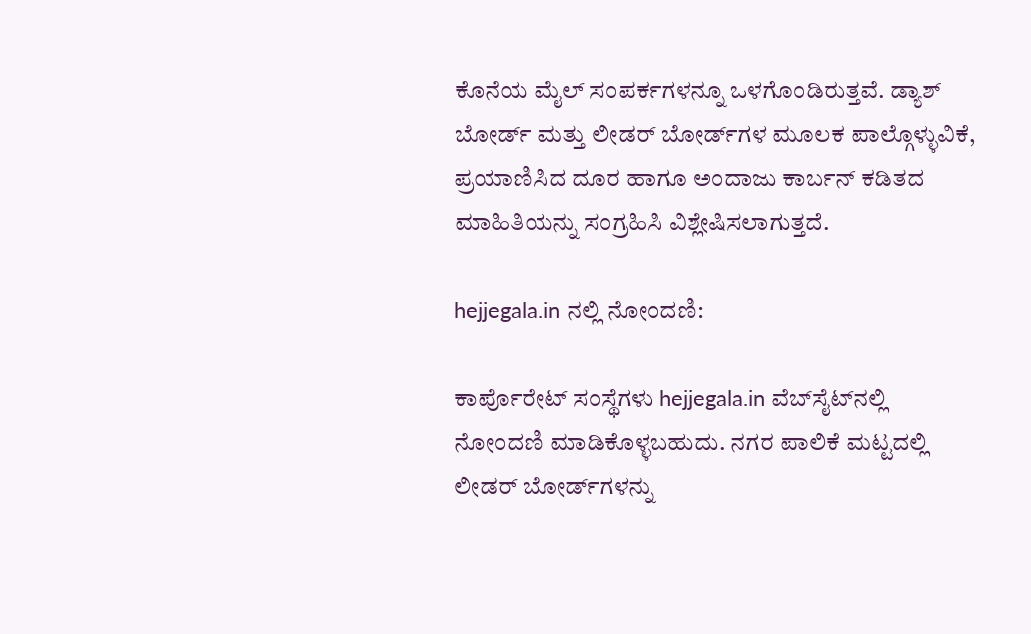ಕೊನೆಯ ಮೈಲ್ ಸಂಪರ್ಕಗಳನ್ನೂ ಒಳಗೊಂಡಿರುತ್ತವೆ. ಡ್ಯಾಶ್‌ ಬೋರ್ಡ್ ಮತ್ತು ಲೀಡರ್‌ ಬೋರ್ಡ್‌ಗಳ ಮೂಲಕ ಪಾಲ್ಗೊಳ್ಳುವಿಕೆ, ಪ್ರಯಾಣಿಸಿದ ದೂರ ಹಾಗೂ ಅಂದಾಜು ಕಾರ್ಬನ್ ಕಡಿತದ ಮಾಹಿತಿಯನ್ನು ಸಂಗ್ರಹಿಸಿ ವಿಶ್ಲೇಷಿಸಲಾಗುತ್ತದೆ.

hejjegala.in ನಲ್ಲಿ ನೋಂದಣಿ:

ಕಾರ್ಪೊರೇಟ್ ಸಂಸ್ಥೆಗಳು hejjegala.in ವೆಬ್‌ಸೈಟ್‌ನಲ್ಲಿ ನೋಂದಣಿ ಮಾಡಿಕೊಳ್ಳಬಹುದು. ನಗರ ಪಾಲಿಕೆ ಮಟ್ಟದಲ್ಲಿ ಲೀಡರ್‌ ಬೋರ್ಡ್‌ಗಳನ್ನು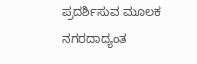ಪ್ರದರ್ಶಿಸುವ ಮೂಲಕ ನಗರದಾದ್ಯಂತ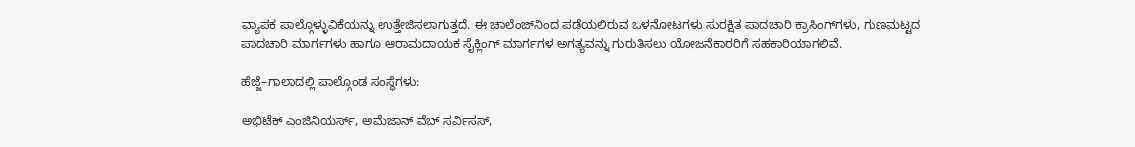ವ್ಯಾಪಕ ಪಾಲ್ಗೊಳ್ಳುವಿಕೆಯನ್ನು ಉತ್ತೇಜಿಸಲಾಗುತ್ತದೆ. ಈ ಚಾಲೆಂಜ್‌ನಿಂದ ಪಡೆಯಲಿರುವ ಒಳನೋಟಗಳು ಸುರಕ್ಷಿತ ಪಾದಚಾರಿ ಕ್ರಾಸಿಂಗ್‌ಗಳು, ಗುಣಮಟ್ಟದ ಪಾದಚಾರಿ ಮಾರ್ಗಗಳು ಹಾಗೂ ಆರಾಮದಾಯಕ ಸೈಕ್ಲಿಂಗ್ ಮಾರ್ಗಗಳ ಅಗತ್ಯವನ್ನು ಗುರುತಿಸಲು ಯೋಜನೆಕಾರರಿಗೆ ಸಹಕಾರಿಯಾಗಲಿವೆ.

ಹೆಜ್ಜೆ–ಗಾಲಾದಲ್ಲಿ ಪಾಲ್ಗೊಂಡ ಸಂಸ್ಥೆಗಳು:

ಅಭಿಟೆಕ್ ಎಂಜಿನಿಯರ್ಸ್, ಅಮೆಜಾನ್ ವೆಬ್ ಸರ್ವಿಸಸ್,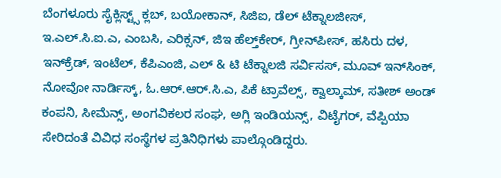ಬೆಂಗಳೂರು ಸೈಕ್ಲಿಸ್ಟ್ಸ್ ಕ್ಲಬ್, ಬಯೋಕಾನ್, ಸಿಜಿಐ, ಡೆಲ್ ಟೆಕ್ನಾಲಜೀಸ್, ಇ.ಎಲ್‌.ಸಿ.ಐ.ಎ, ಎಂಬಸಿ, ಎರಿಕ್ಸನ್, ಜಿಇ ಹೆಲ್ತ್‌ಕೇರ್, ಗ್ರೀನ್‌ಪೀಸ್, ಹಸಿರು ದಳ, ಇನ್‌ಕ್ರೆಡ್, ಇಂಟೆಲ್, ಕೆಪಿಎಂಜಿ, ಎಲ್ & ಟಿ ಟೆಕ್ನಾಲಜಿ ಸರ್ವಿಸಸ್, ಮೂವ್‌ ಇನ್‌ಸಿಂಕ್, ನೋವೋ ನಾರ್ಡಿಸ್ಕ್, ಓ.ಆರ್‌.ಆರ್‌.ಸಿ.ಎ, ಪಿಕೆ ಟ್ರಾವೆಲ್ಸ್, ಕ್ವಾಲ್ಕಾಮ್, ಸತೀಶ್ ಅಂಡ್ ಕಂಪನಿ, ಸೀಮೆನ್ಸ್, ಅಂಗವಿಕಲರ ಸಂಘ, ಅಗ್ಲಿ ಇಂಡಿಯನ್ಸ್, ವಿಟೈಗರ್, ವೆಪ್ಪಿಯಾ ಸೇರಿದಂತೆ ವಿವಿಧ ಸಂಸ್ಥೆಗಳ ಪ್ರತಿನಿಧಿಗಳು ಪಾಲ್ಗೊಂಡಿದ್ದರು.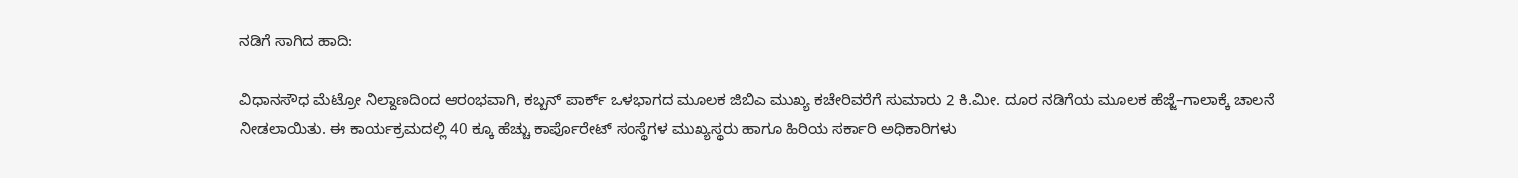ನಡಿಗೆ ಸಾಗಿದ ಹಾದಿ:

ವಿಧಾನಸೌಧ ಮೆಟ್ರೋ ನಿಲ್ದಾಣದಿಂದ ಆರಂಭವಾಗಿ, ಕಬ್ಬನ್ ಪಾರ್ಕ್ ಒಳಭಾಗದ ಮೂಲಕ ಜಿಬಿಎ ಮುಖ್ಯ ಕಚೇರಿವರೆಗೆ ಸುಮಾರು 2 ಕಿ.ಮೀ. ದೂರ ನಡಿಗೆಯ ಮೂಲಕ ಹೆಜ್ಜೆ–ಗಾಲಾಕ್ಕೆ ಚಾಲನೆ ನೀಡಲಾಯಿತು. ಈ ಕಾರ್ಯಕ್ರಮದಲ್ಲಿ 40 ಕ್ಕೂ ಹೆಚ್ಚು ಕಾರ್ಪೊರೇಟ್ ಸಂಸ್ಥೆಗಳ ಮುಖ್ಯಸ್ಥರು ಹಾಗೂ ಹಿರಿಯ ಸರ್ಕಾರಿ ಅಧಿಕಾರಿಗಳು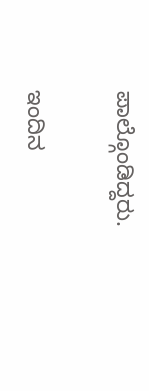ಪಾಲ್ಗೊಂಡಿದ್ದರು.

ಇಂದಿನ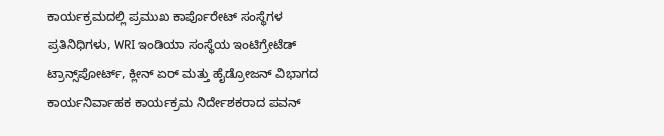ಕಾರ್ಯಕ್ರಮದಲ್ಲಿ ಪ್ರಮುಖ ಕಾರ್ಪೊರೇಟ್ ಸಂಸ್ಥೆಗಳ ಪ್ರತಿನಿಧಿಗಳು, WRI ಇಂಡಿಯಾ ಸಂಸ್ಥೆಯ ಇಂಟಿಗ್ರೇಟೆಡ್ ಟ್ರಾನ್ಸ್‌ಪೋರ್ಟ್, ಕ್ಲೀನ್ ಏರ್ ಮತ್ತು ಹೈಡ್ರೋಜನ್ ವಿಭಾಗದ ಕಾರ್ಯನಿರ್ವಾಹಕ ಕಾರ್ಯಕ್ರಮ ನಿರ್ದೇಶಕರಾದ ಪವನ್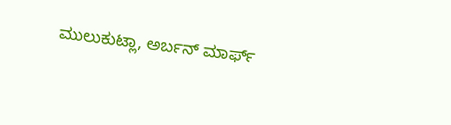ಮುಲುಕುಟ್ಲಾ, ಅರ್ಬನ್ ಮಾರ್ಫ್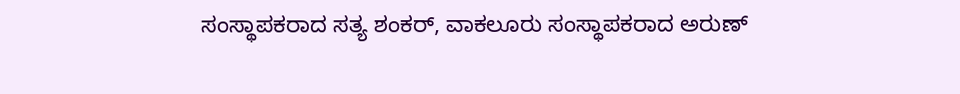ಸಂಸ್ಥಾಪಕರಾದ ಸತ್ಯ ಶಂಕರ್, ವಾಕಲೂರು ಸಂಸ್ಥಾಪಕರಾದ ಅರುಣ್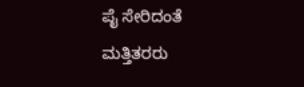ಪೈ ಸೇರಿದಂತೆ ಮತ್ತಿತರರು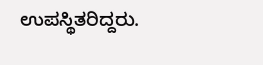ಉಪಸ್ಥಿತರಿದ್ದರು.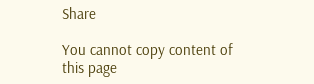Share

You cannot copy content of this page